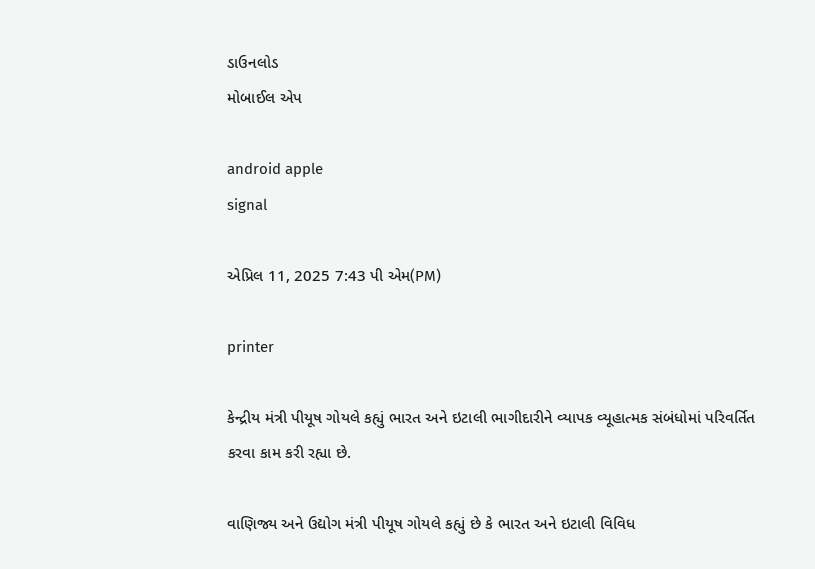ડાઉનલોડ
મોબાઈલ એપ

android apple
signal

એપ્રિલ 11, 2025 7:43 પી એમ(PM)

printer

કેન્દ્રીય મંત્રી પીયૂષ ગોયલે કહ્યું ભારત અને ઇટાલી ભાગીદારીને વ્યાપક વ્યૂહાત્મક સંબંધોમાં પરિવર્તિત કરવા કામ કરી રહ્યા છે.

વાણિજ્ય અને ઉદ્યોગ મંત્રી પીયૂષ ગોયલે કહ્યું છે કે ભારત અને ઇટાલી વિવિધ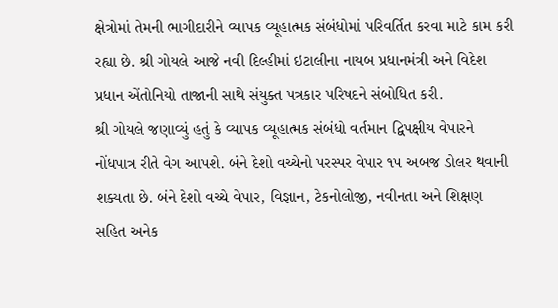ક્ષેત્રોમાં તેમની ભાગીદારીને વ્યાપક વ્યૂહાત્મક સંબંધોમાં પરિવર્તિત કરવા માટે કામ કરી રહ્યા છે. શ્રી ગોયલે આજે નવી દિલ્હીમાં ઇટાલીના નાયબ પ્રધાનમંત્રી અને વિદેશ પ્રધાન એંતોનિયો તાજાની સાથે સંયુક્ત પત્રકાર પરિષદને સંબોધિત કરી.
શ્રી ગોયલે જણાવ્યું હતું કે વ્યાપક વ્યૂહાત્મક સંબંધો વર્તમાન દ્વિપક્ષીય વેપારને નોંધપાત્ર રીતે વેગ આપશે. બંને દેશો વચ્ચેનો પરસ્પર વેપાર ૧૫ અબજ ડોલર થવાની શક્યતા છે. બંને દેશો વચ્ચે વેપાર, વિજ્ઞાન, ટેકનોલોજી, નવીનતા અને શિક્ષણ સહિત અનેક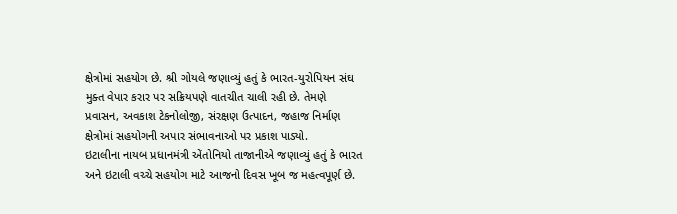ક્ષેત્રોમાં સહયોગ છે. શ્રી ગોયલે જણાવ્યું હતું કે ભારત-યુરોપિયન સંઘ મુક્ત વેપાર કરાર પર સક્રિયપણે વાતચીત ચાલી રહી છે. તેમણે પ્રવાસન, અવકાશ ટેકનોલોજી, સંરક્ષણ ઉત્પાદન, જહાજ નિર્માણ ક્ષેત્રોમાં સહયોગની અપાર સંભાવનાઓ પર પ્રકાશ પાડ્યો.
ઇટાલીના નાયબ પ્રધાનમંત્રી એંતોનિયો તાજાનીએ જણાવ્યું હતું કે ભારત અને ઇટાલી વચ્ચે સહયોગ માટે આજનો દિવસ ખૂબ જ મહત્વપૂર્ણ છે.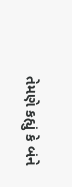તેમણે કહ્યું કે બંને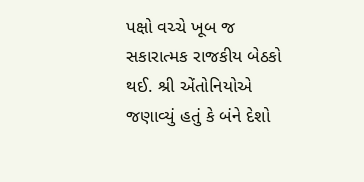પક્ષો વચ્ચે ખૂબ જ સકારાત્મક રાજકીય બેઠકો થઈ. શ્રી એંતોનિયોએ જણાવ્યું હતું કે બંને દેશો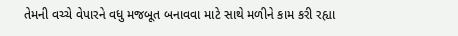તેમની વચ્ચે વેપારને વધુ મજબૂત બનાવવા માટે સાથે મળીને કામ કરી રહ્યા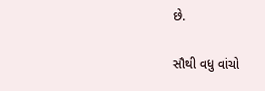છે.

સૌથી વધુ વાંચો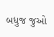બધુજ જુઓ